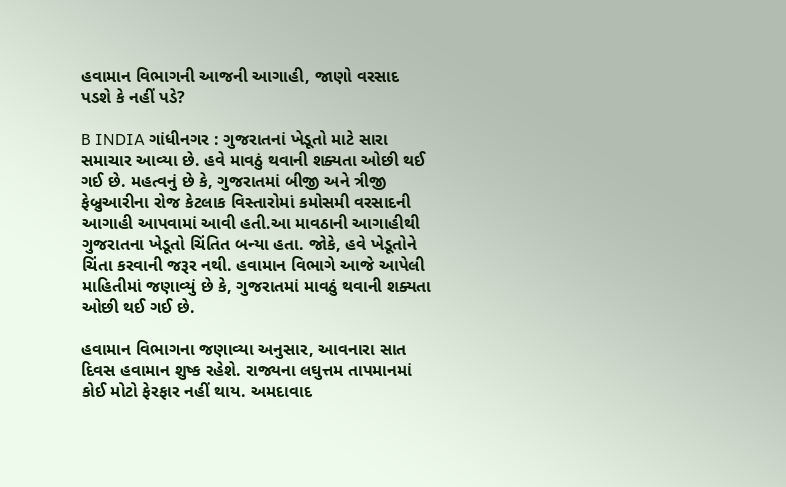હવામાન વિભાગની આજની આગાહી, જાણો વરસાદ પડશે કે નહીં પડે?

B INDIA ગાંધીનગર : ગુજરાતનાં ખેડૂતો માટે સારા સમાચાર આવ્યા છે. હવે માવઠું થવાની શક્યતા ઓછી થઈ ગઈ છે. મહત્વનું છે કે, ગુજરાતમાં બીજી અને ત્રીજી ફેબ્રુઆરીના રોજ કેટલાક વિસ્તારોમાં કમોસમી વરસાદની આગાહી આપવામાં આવી હતી.આ માવઠાની આગાહીથી ગુજરાતના ખેડૂતો ચિંતિત બન્યા હતા. જોકે, હવે ખેડૂતોને ચિંતા કરવાની જરૂર નથી. હવામાન વિભાગે આજે આપેલી માહિતીમાં જણાવ્યું છે કે, ગુજરાતમાં માવઠું થવાની શક્યતા ઓછી થઈ ગઈ છે.

હવામાન વિભાગના જણાવ્યા અનુસાર, આવનારા સાત દિવસ હવામાન શુષ્ક રહેશે. રાજ્યના લઘુત્તમ તાપમાનમાં કોઈ મોટો ફેરફાર નહીં થાય. અમદાવાદ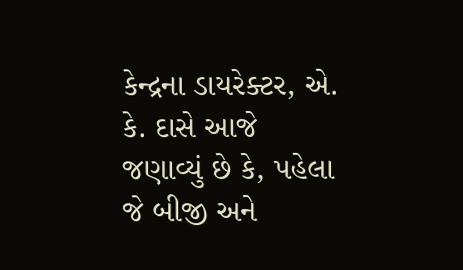કેન્દ્રના ડાયરેક્ટર, એ. કે. દાસે આજે જણાવ્યું છે કે, પહેલા જે બીજી અને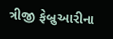ત્રીજી ફેબ્રુઆરીના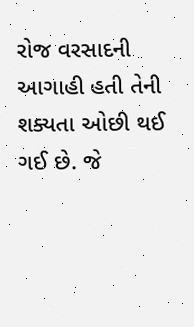રોજ વરસાદની આગાહી હતી તેની શક્યતા ઓછી થઈ ગઈ છે. જે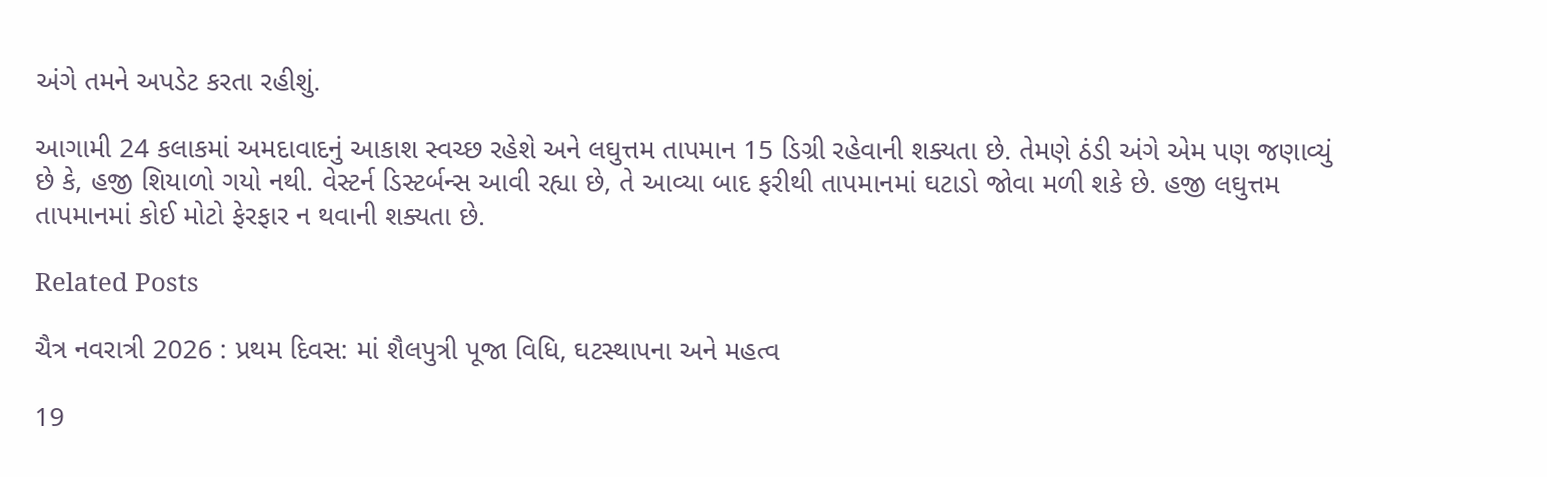અંગે તમને અપડેટ કરતા રહીશું.

આગામી 24 કલાકમાં અમદાવાદનું આકાશ સ્વચ્છ રહેશે અને લઘુત્તમ તાપમાન 15 ડિગ્રી રહેવાની શક્યતા છે. તેમણે ઠંડી અંગે એમ પણ જણાવ્યું છે કે, હજી શિયાળો ગયો નથી. વેસ્ટર્ન ડિસ્ટર્બન્સ આવી રહ્યા છે, તે આવ્યા બાદ ફરીથી તાપમાનમાં ઘટાડો જોવા મળી શકે છે. હજી લઘુત્તમ તાપમાનમાં કોઈ મોટો ફેરફાર ન થવાની શક્યતા છે.

Related Posts

ચૈત્ર નવરાત્રી 2026 : પ્રથમ દિવસ: માં શૈલપુત્રી પૂજા વિધિ, ઘટસ્થાપના અને મહત્વ

19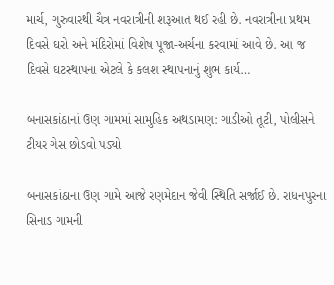માર્ચ, ગુરુવારથી ચૈત્ર નવરાત્રીની શરૂઆત થઈ રહી છે. નવરાત્રીના પ્રથમ દિવસે ઘરો અને મંદિરોમાં વિશેષ પૂજા-અર્ચના કરવામાં આવે છે. આ જ દિવસે ઘટસ્થાપના એટલે કે કલશ સ્થાપનાનું શુભ કાર્ય…

બનાસકાંઠાનાં ઉણ ગામમાં સામુહિક અથડામણ: ગાડીઓ તૂટી, પોલીસને ટીયર ગેસ છોડવો પડ્યો

બનાસકાંઠાના ઉણ ગામે આજે રણમેદાન જેવી સ્થિતિ સર્જાઈ છે. રાધનપુરના સિનાડ ગામની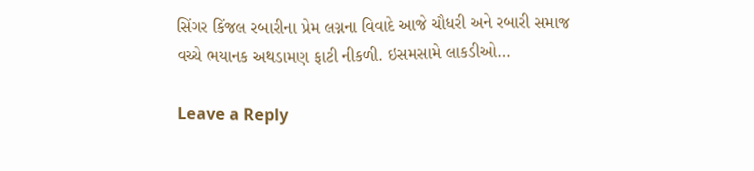સિંગર કિંજલ રબારીના પ્રેમ લગ્નના વિવાદે આજે ચૌધરી અને રબારી સમાજ વચ્ચે ભયાનક અથડામણ ફાટી નીકળી. ઇસમસામે લાકડીઓ…

Leave a Reply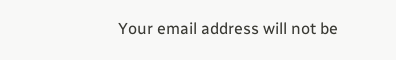Your email address will not be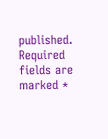published. Required fields are marked *